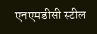एनएमडीसी स्टील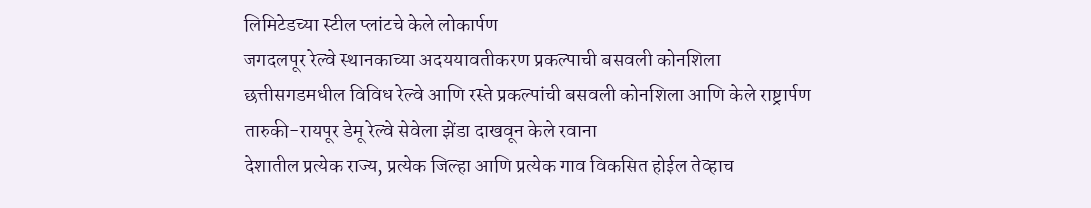लिमिटेडच्या स्टील प्लांटचे केले लोकार्पण
जगदलपूर रेल्वे स्थानकाच्या अदययावतीकरण प्रकल्पाची बसवली कोनशिला
छत्तीसगडमधील विविध रेल्वे आणि रस्ते प्रकल्पांची बसवली कोनशिला आणि केले राष्ट्रार्पण
तारुकी-रायपूर डेमू रेल्वे सेवेला झेंडा दाखवून केले रवाना
देशातील प्रत्येक राज्य, प्रत्येक जिल्हा आणि प्रत्येक गाव विकसित होईल तेव्हाच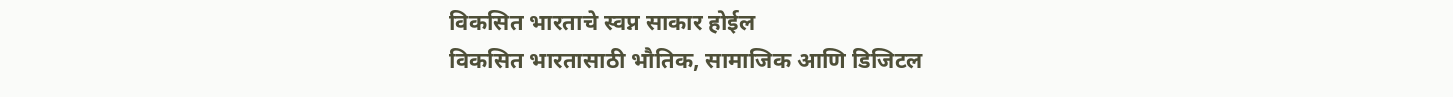विकसित भारताचे स्वप्न साकार होईल
विकसित भारतासाठी भौतिक, सामाजिक आणि डिजिटल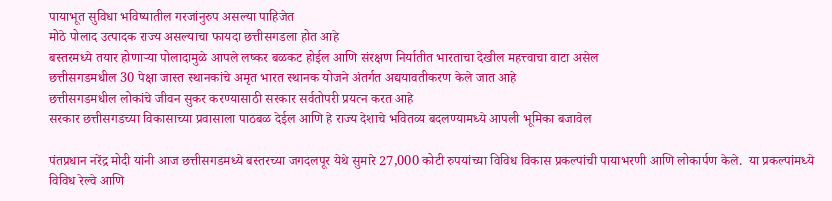पायाभूत सुविधा भविष्यातील गरजांनुरुप असल्या पाहिजेत
मोठे पोलाद उत्पादक राज्य असल्याचा फायदा छत्तीसगडला होत आहे
बस्तरमध्ये तयार होणाऱ्या पोलादामुळे आपले लष्कर बळकट होईल आणि संरक्षण निर्यातीत भारताचा देखील महत्त्वाचा वाटा असेल
छत्तीसगडमधील 30 पेक्षा जास्त स्थानकांचे अमृत भारत स्थानक योजने अंतर्गत अद्ययावतीकरण केले जात आहे
छत्तीसगडमधील लोकांचे जीवन सुकर करण्यासाठी सरकार सर्वतोपरी प्रयत्न करत आहे
सरकार छत्तीसगडच्या विकासाच्या प्रवासाला पाठबळ देईल आणि हे राज्य देशाचे भवितव्य बदलण्यामध्ये आपली भूमिका बजावेल

पंतप्रधान नरेंद्र मोदी यांनी आज छत्तीसगडमध्ये बस्तरच्या जगदलपूर येथे सुमारे 27,000 कोटी रुपयांच्या विविध विकास प्रकल्पांची पायाभरणी आणि लोकार्पण केले.  या प्रकल्पांमध्ये विविध रेल्वे आणि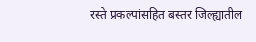रस्ते प्रकल्पांसहित बस्तर जिल्ह्यातील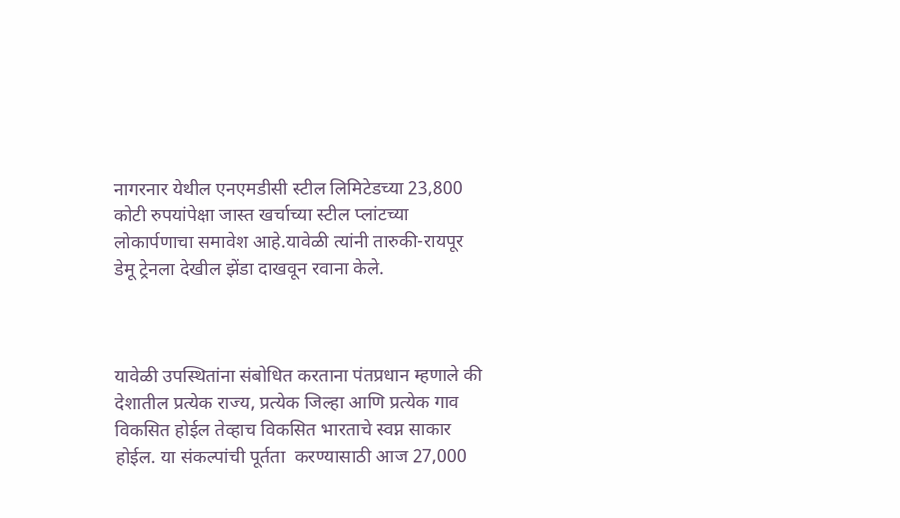नागरनार येथील एनएमडीसी स्टील लिमिटेडच्या 23,800 कोटी रुपयांपेक्षा जास्त खर्चाच्या स्टील प्लांटच्या लोकार्पणाचा समावेश आहे.यावेळी त्यांनी तारुकी-रायपूर डेमू ट्रेनला देखील झेंडा दाखवून रवाना केले.



यावेळी उपस्थितांना संबोधित करताना पंतप्रधान म्हणाले की देशातील प्रत्येक राज्य, प्रत्येक जिल्हा आणि प्रत्येक गाव विकसित होईल तेव्हाच विकसित भारताचे स्वप्न साकार होईल. या संकल्पांची पूर्तता  करण्यासाठी आज 27,000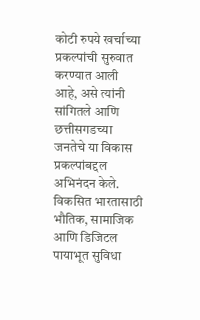कोटी रुपये खर्चाच्या प्रकल्पांची सुरुवात करण्यात आली आहे, असे त्यांनी सांगितले आणि छत्तीसगडच्या जनतेचे या विकास प्रकल्पांबद्दल अभिनंदन केले. विकसित भारतासाठी भौतिक, सामाजिक आणि डिजिटल पायाभूत सुविधा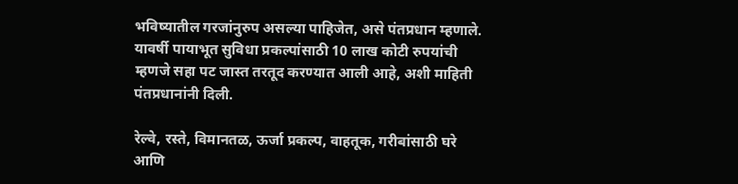भविष्यातील गरजांनुरुप असल्या पाहिजेत, असे पंतप्रधान म्हणाले. यावर्षी पायाभूत सुविधा प्रकल्पांसाठी 10 लाख कोटी रुपयांची म्हणजे सहा पट जास्त तरतूद करण्यात आली आहे, अशी माहिती पंतप्रधानांनी दिली.

रेल्वे, रस्ते, विमानतळ, ऊर्जा प्रकल्प, वाहतूक, गरीबांसाठी घरे आणि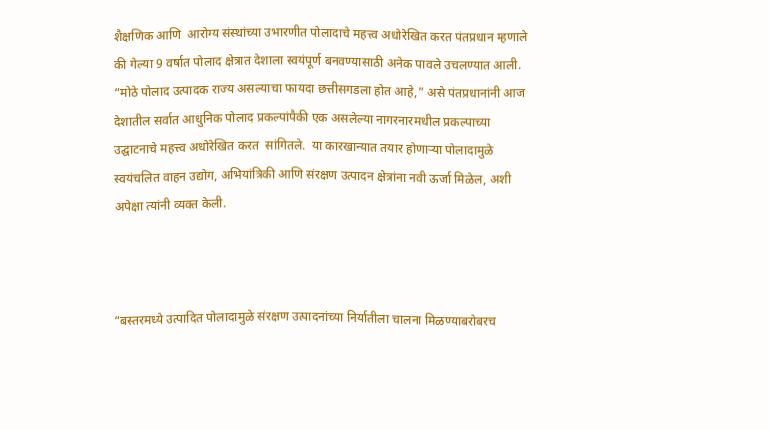शैक्षणिक आणि  आरोग्य संस्थांच्या उभारणीत पोलादाचे महत्त्व अधोरेखित करत पंतप्रधान म्हणाले की गेल्या 9 वर्षात पोलाद क्षेत्रात देशाला स्वयंपूर्ण बनवण्यासाठी अनेक पावले उचलण्यात आली. “मोठे पोलाद उत्पादक राज्य असल्याचा फायदा छत्तीसगडला होत आहे,” असे पंतप्रधानांनी आज देशातील सर्वात आधुनिक पोलाद प्रकल्पांपैकी एक असलेल्या नागरनारमधील प्रकल्पाच्या उद्घाटनाचे महत्त्व अधोरेखित करत  सांगितले.  या कारखान्यात तयार होणाऱ्या पोलादामुळे स्वयंचलित वाहन उद्योग, अभियांत्रिकी आणि संरक्षण उत्पादन क्षेत्रांना नवी ऊर्जा मिळेल, अशी अपेक्षा त्यांनी व्यक्त केली.



“बस्तरमध्ये उत्पादित पोलादामुळे संरक्षण उत्पादनांच्या निर्यातीला चालना मिळण्याबरोबरच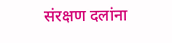संरक्षण दलांना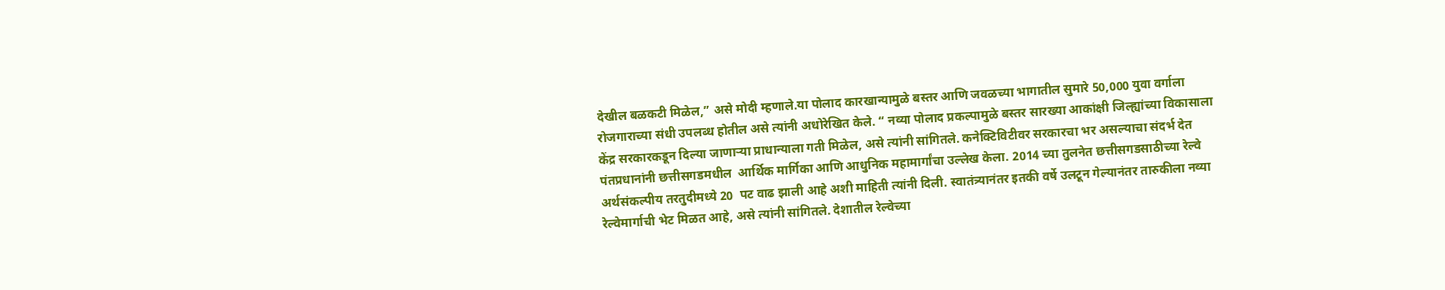देखील बळकटी मिळेल,” असे मोदी म्हणाले.या पोलाद कारखान्यामुळे बस्तर आणि जवळच्या भागातील सुमारे 50,000 युवा वर्गाला रोजगाराच्या संधी उपलब्ध होतील असे त्यांनी अधोरेखित केले. “ नव्या पोलाद प्रकल्पामुळे बस्तर सारख्या आकांक्षी जिल्ह्यांच्या विकासाला केंद्र सरकारकडून दिल्या जाणाऱ्या प्राधान्याला गती मिळेल, असे त्यांनी सांगितले. कनेक्टिविटीवर सरकारचा भर असल्याचा संदर्भ देत पंतप्रधानांनी छत्तीसगडमधील  आर्थिक मार्गिका आणि आधुनिक महामार्गांचा उल्लेख केला. 2014 च्या तुलनेत छत्तीसगडसाठीच्या रेल्वे अर्थसंकल्पीय तरतुदीमध्ये 20  पट वाढ झाली आहे अशी माहिती त्यांनी दिली. स्वातंत्र्यानंतर इतकी वर्षे उलटून गेल्यानंतर तारुकीला नव्या रेल्वेमार्गाची भेट मिळत आहे, असे त्यांनी सांगितले. देशातील रेल्वेच्या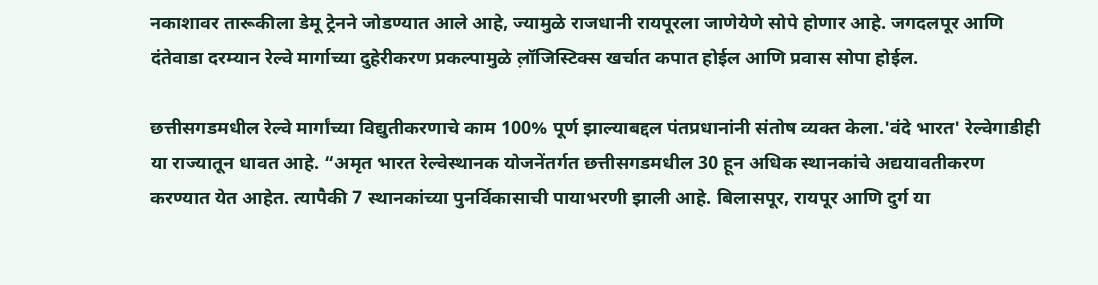नकाशावर तारूकीला डेमू ट्रेनने जोडण्यात आले आहे, ज्यामुळे राजधानी रायपूरला जाणेयेणे सोपे होणार आहे. जगदलपूर आणि दंतेवाडा दरम्यान रेल्वे मार्गाच्या दुहेरीकरण प्रकल्पामुळे ल़ॉजिस्टिक्स खर्चात कपात होईल आणि प्रवास सोपा होईल.

छत्तीसगडमधील रेल्वे मार्गांच्या विद्युतीकरणाचे काम 100% पूर्ण झाल्याबद्दल पंतप्रधानांनी संतोष व्यक्त केला.'वंदे भारत' रेल्वेगाडीही या राज्यातून धावत आहे. “अमृत भारत रेल्वेस्थानक योजनेंतर्गत छत्तीसगडमधील 30 हून अधिक स्थानकांचे अद्ययावतीकरण करण्यात येत आहेत. त्यापैकी 7 स्थानकांच्या पुनर्विकासाची पायाभरणी झाली आहे. बिलासपूर, रायपूर आणि दुर्ग या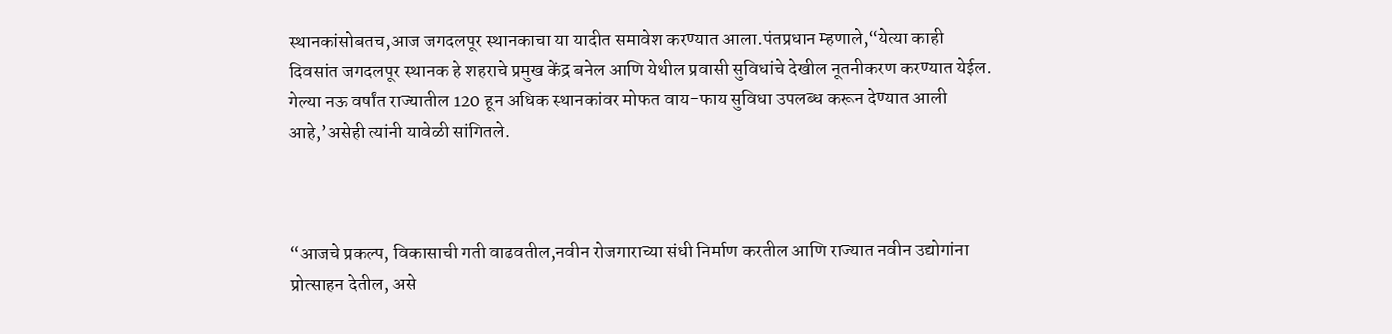स्थानकांसोबतच,आज जगदलपूर स्थानकाचा या यादीत समावेश करण्यात आला.पंतप्रधान म्हणाले,“येत्या काही दिवसांत जगदलपूर स्थानक हे शहराचे प्रमुख केंद्र बनेल आणि येथील प्रवासी सुविधांचे देखील नूतनीकरण करण्यात येईल. गेल्या नऊ वर्षांत राज्यातील 120 हून अधिक स्थानकांवर मोफत वाय-फाय सुविधा उपलब्ध करून देण्यात आली आहे,’असेही त्यांनी यावेळी सांगितले.



“आजचे प्रकल्प, विकासाची गती वाढवतील,नवीन रोजगाराच्या संधी निर्माण करतील आणि राज्यात नवीन उद्योगांना प्रोत्साहन देतील, असे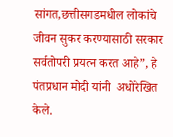सांगत,छत्तीसगडमधील लोकांचे जीवन सुकर करण्यासाठी सरकार सर्वतोपरी प्रयत्न करत आहे”, हे पंतप्रधान मोदी यांनी  अधोरेखित केले.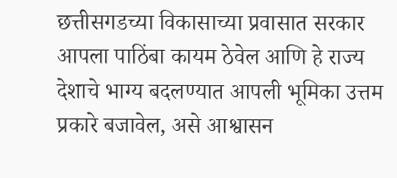छत्तीसगडच्या विकासाच्या प्रवासात सरकार आपला पाठिंबा कायम ठेवेल आणि हे राज्य देशाचे भाग्य बदलण्यात आपली भूमिका उत्तम प्रकारे बजावेल, असे आश्वासन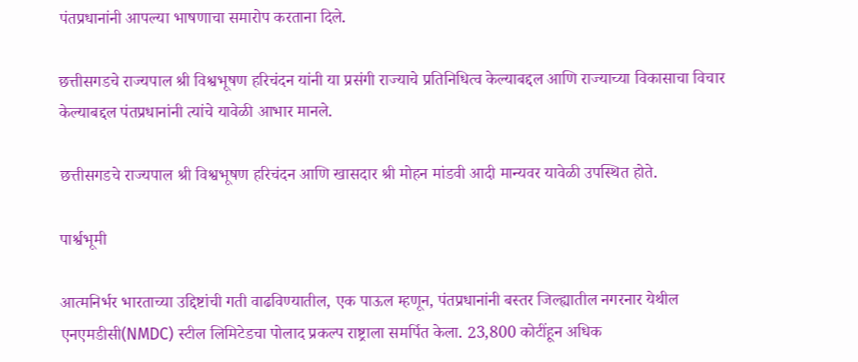पंतप्रधानांनी आपल्या भाषणाचा समारोप करताना दिले.

छत्तीसगडचे राज्यपाल श्री विश्वभूषण हरिचंदन यांनी या प्रसंगी राज्याचे प्रतिनिधित्व केल्याबद्दल आणि राज्याच्या विकासाचा विचार केल्याबद्दल पंतप्रधानांनी त्यांचे यावेळी आभार मानले.

छत्तीसगडचे राज्यपाल श्री विश्वभूषण हरिचंदन आणि खासदार श्री मोहन मांडवी आदी मान्यवर यावेळी उपस्थित होते.

पार्श्वभूमी

आत्मनिर्भर भारताच्या उद्दिष्टांची गती वाढविण्यातील, एक पाऊल म्हणून, पंतप्रधानांनी बस्तर जिल्ह्यातील नगरनार येथील एनएमडीसी(NMDC) स्टील लिमिटेडचा पोलाद प्रकल्प राष्ट्राला समर्पित केला. 23,800 कोटींहून अधिक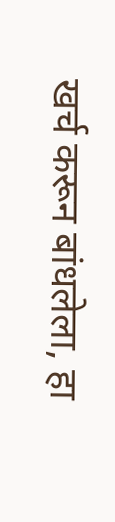खर्च करून बांधलेला, हा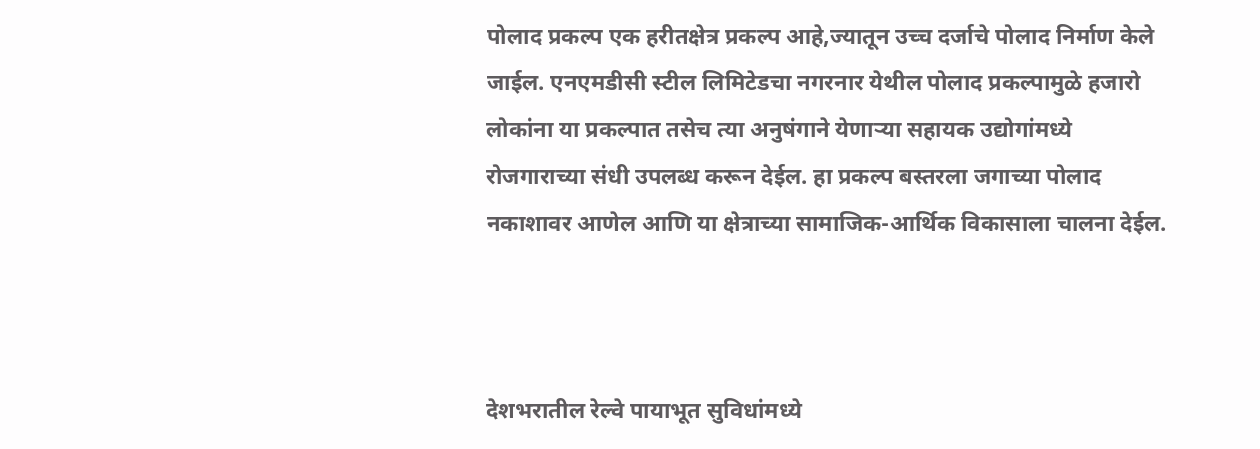पोलाद प्रकल्प एक हरीतक्षेत्र प्रकल्प आहे,ज्यातून उच्च दर्जाचे पोलाद निर्माण केले जाईल. एनएमडीसी स्टील लिमिटेडचा नगरनार येथील पोलाद प्रकल्पामुळे हजारो लोकांना या प्रकल्पात तसेच त्या अनुषंगाने येणाऱ्या सहायक उद्योगांमध्ये रोजगाराच्या संधी उपलब्ध करून देईल. हा प्रकल्प बस्तरला जगाच्या पोलाद नकाशावर आणेल आणि या क्षेत्राच्या सामाजिक-आर्थिक विकासाला चालना देईल.



देशभरातील रेल्वे पायाभूत सुविधांमध्ये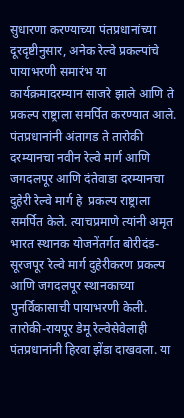सुधारणा करण्याच्या पंतप्रधानांच्या दूरदृष्टीनुसार, अनेक रेल्वे प्रकल्पांचे पायाभरणी समारंभ या कार्यक्रमादरम्यान साजरे झाले आणि ते प्रकल्प राष्ट्राला समर्पित करण्यात आले. पंतप्रधानांनी अंतागड ते तारोकी दरम्यानचा नवीन रेल्वे मार्ग आणि जगदलपूर आणि दंतेवाडा दरम्यानचा दुहेरी रेल्वे मार्ग हे  प्रकल्प राष्ट्राला समर्पित केले. त्याचप्रमाणे त्यांनी अमृत भारत स्थानक योजनेंतर्गत बोरीदंड-सूरजपूर रेल्वे मार्ग दुहेरीकरण प्रकल्प आणि जगदलपूर स्थानकाच्या पुनर्विकासाची पायाभरणी केली. तारोकी-रायपूर डेमू रेल्वेसेवेलाही पंतप्रधानांनी हिरवा झेंडा दाखवला. या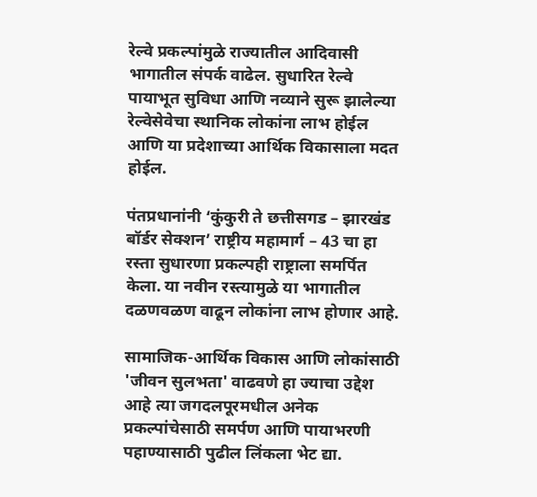रेल्वे प्रकल्पांमुळे राज्यातील आदिवासी भागातील संपर्क वाढेल. सुधारित रेल्वे पायाभूत सुविधा आणि नव्याने सुरू झालेल्या रेल्वेसेवेचा स्थानिक लोकांना लाभ होईल आणि या प्रदेशाच्या आर्थिक विकासाला मदत होईल.

पंतप्रधानांनी ‘कुंकुरी ते छत्तीसगड – झारखंड बॉर्डर सेक्शन’ राष्ट्रीय महामार्ग – 43 चा हा रस्ता सुधारणा प्रकल्पही राष्ट्राला समर्पित केला. या नवीन रस्त्यामुळे या भागातील दळणवळण वाढून लोकांना लाभ होणार आहे.

सामाजिक-आर्थिक विकास आणि लोकांसाठी 'जीवन सुलभता' वाढवणे हा ज्याचा उद्देश आहे त्या जगदलपूरमधील अनेक प्रकल्पांचेसाठी समर्पण आणि पायाभरणी पहाण्यासाठी पुढील लिंकला भेट द्या.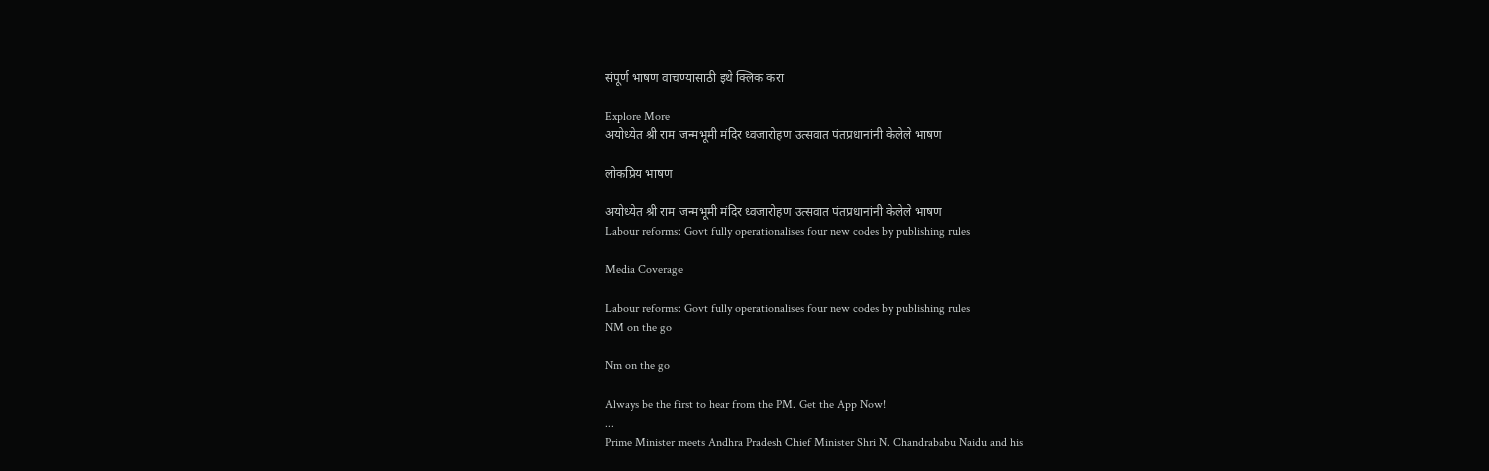संपूर्ण भाषण वाचण्यासाठी इथे क्लिक करा

Explore More
अयोध्येत श्री राम जन्मभूमी मंदिर ध्वजारोहण उत्सवात पंतप्रधानांनी केलेले भाषण

लोकप्रिय भाषण

अयोध्येत श्री राम जन्मभूमी मंदिर ध्वजारोहण उत्सवात पंतप्रधानांनी केलेले भाषण
Labour reforms: Govt fully operationalises four new codes by publishing rules

Media Coverage

Labour reforms: Govt fully operationalises four new codes by publishing rules
NM on the go

Nm on the go

Always be the first to hear from the PM. Get the App Now!
...
Prime Minister meets Andhra Pradesh Chief Minister Shri N. Chandrababu Naidu and his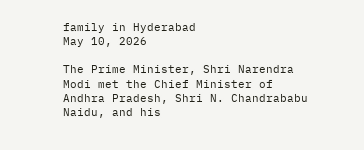family in Hyderabad
May 10, 2026

The Prime Minister, Shri Narendra Modi met the Chief Minister of Andhra Pradesh, Shri N. Chandrababu Naidu, and his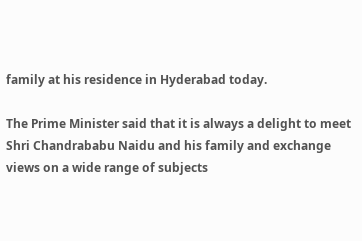family at his residence in Hyderabad today.

The Prime Minister said that it is always a delight to meet Shri Chandrababu Naidu and his family and exchange views on a wide range of subjects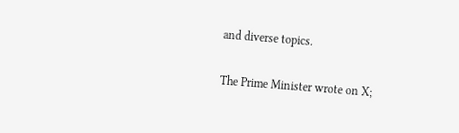and diverse topics.

The Prime Minister wrote on X;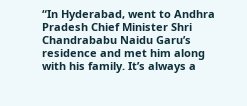“In Hyderabad, went to Andhra Pradesh Chief Minister Shri Chandrababu Naidu Garu’s residence and met him along with his family. It’s always a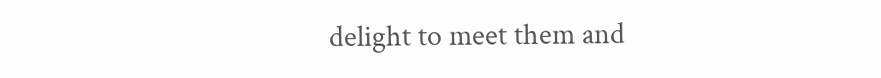delight to meet them and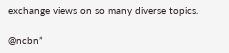exchange views on so many diverse topics.

@ncbn”